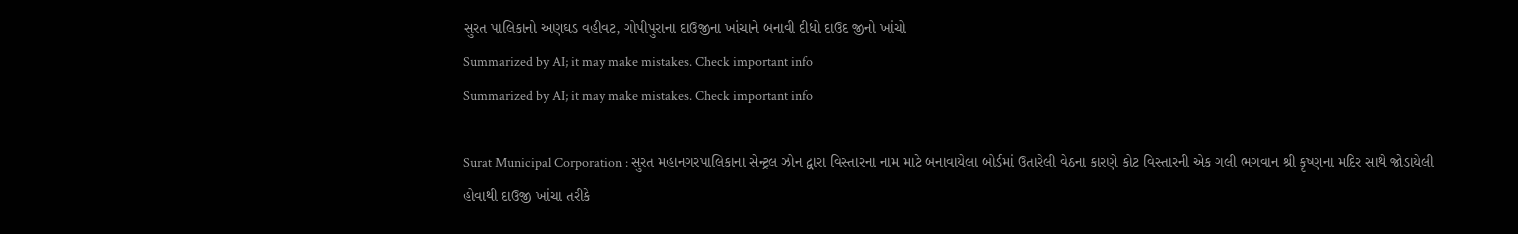સુરત પાલિકાનો અણઘડ વહીવટ, ગોપીપુરાના દાઉજીના ખાંચાને બનાવી દીધો દાઉદ જીનો ખાંચો
Summarized by AI; it may make mistakes. Check important info
Summarized by AI; it may make mistakes. Check important info

Surat Municipal Corporation : સુરત મહાનગરપાલિકાના સેન્ટ્રલ ઝોન દ્વારા વિસ્તારના નામ માટે બનાવાયેલા બોર્ડમાં ઉતારેલી વેઠના કારણે કોટ વિસ્તારની એક ગલી ભગવાન શ્રી કૃષ્ણના મદિર સાથે જોડાયેલી હોવાથી દાઉજી ખાંચા તરીકે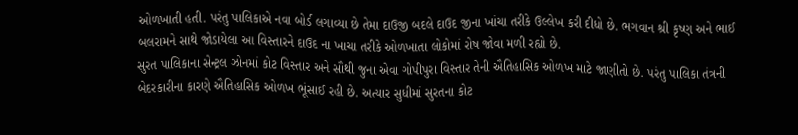ઓળખાતી હતી. પરંતુ પાલિકાએ નવા બોર્ડ લગાવ્યા છે તેમા દાઉજી બદલે દાઉદ જીના ખાંચા તરીકે ઉલ્લેખ કરી દીધો છે. ભગવાન શ્રી કૃષ્ણ અને ભાઈ બલરામને સાથે જોડાયેલા આ વિસ્તારને દાઉદ ના ખાચા તરીકે ઓળખાતા લોકોમાં રોષ જોવા મળી રહ્યો છે.
સુરત પાલિકાના સેન્ટ્રલ ઝોનમાં કોટ વિસ્તાર અને સૌથી જુના એવા ગોપીપુરા વિસ્તાર તેની ઐતિહાસિક ઓળખ માટે જાણીતો છે. પરંતુ પાલિકા તંત્રની બેદરકારીના કારણે ઐતિહાસિક ઓળખ ભૂંસાઈ રહી છે. અત્યાર સુધીમાં સુરતના કોટ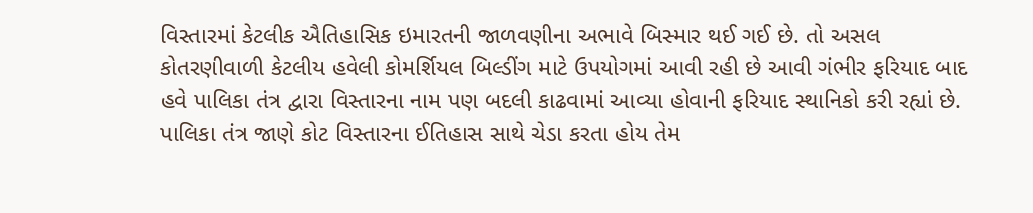વિસ્તારમાં કેટલીક ઐતિહાસિક ઇમારતની જાળવણીના અભાવે બિસ્માર થઈ ગઈ છે. તો અસલ કોતરણીવાળી કેટલીય હવેલી કોમર્શિયલ બિલ્ડીંગ માટે ઉપયોગમાં આવી રહી છે આવી ગંભીર ફરિયાદ બાદ હવે પાલિકા તંત્ર દ્વારા વિસ્તારના નામ પણ બદલી કાઢવામાં આવ્યા હોવાની ફરિયાદ સ્થાનિકો કરી રહ્યાં છે.
પાલિકા તંત્ર જાણે કોટ વિસ્તારના ઈતિહાસ સાથે ચેડા કરતા હોય તેમ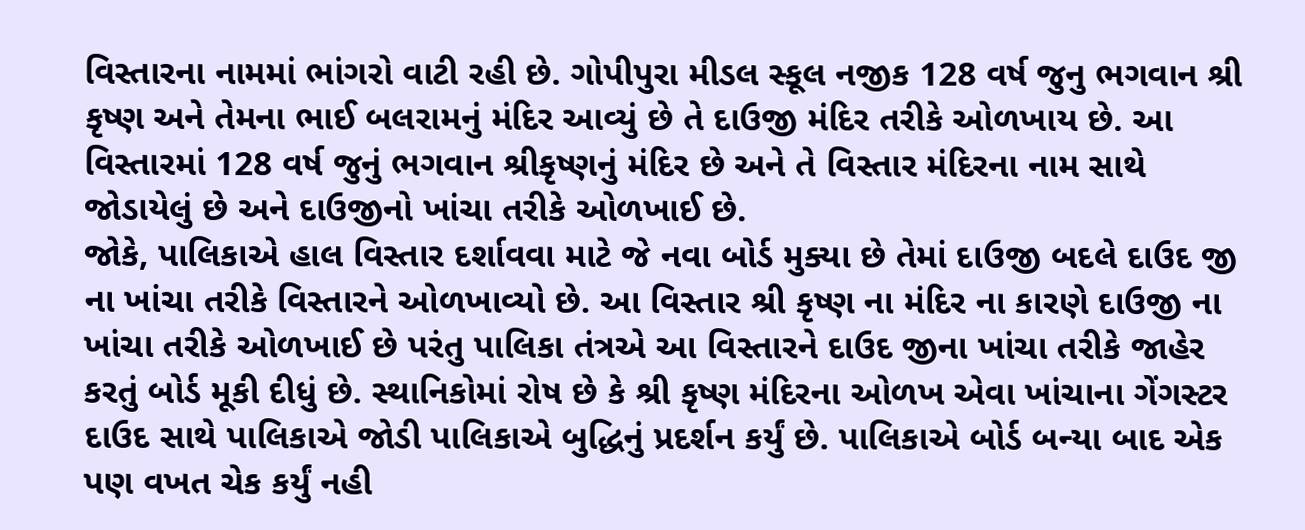વિસ્તારના નામમાં ભાંગરો વાટી રહી છે. ગોપીપુરા મીડલ સ્કૂલ નજીક 128 વર્ષ જુનુ ભગવાન શ્રી કૃષ્ણ અને તેમના ભાઈ બલરામનું મંદિર આવ્યું છે તે દાઉજી મંદિર તરીકે ઓળખાય છે. આ વિસ્તારમાં 128 વર્ષ જુનું ભગવાન શ્રીકૃષ્ણનું મંદિર છે અને તે વિસ્તાર મંદિરના નામ સાથે જોડાયેલું છે અને દાઉજીનો ખાંચા તરીકે ઓળખાઈ છે.
જોકે, પાલિકાએ હાલ વિસ્તાર દર્શાવવા માટે જે નવા બોર્ડ મુક્યા છે તેમાં દાઉજી બદલે દાઉદ જી ના ખાંચા તરીકે વિસ્તારને ઓળખાવ્યો છે. આ વિસ્તાર શ્રી કૃષ્ણ ના મંદિર ના કારણે દાઉજી ના ખાંચા તરીકે ઓળખાઈ છે પરંતુ પાલિકા તંત્રએ આ વિસ્તારને દાઉદ જીના ખાંચા તરીકે જાહેર કરતું બોર્ડ મૂકી દીધું છે. સ્થાનિકોમાં રોષ છે કે શ્રી કૃષ્ણ મંદિરના ઓળખ એવા ખાંચાના ગેંગસ્ટર દાઉદ સાથે પાલિકાએ જોડી પાલિકાએ બુદ્ધિનું પ્રદર્શન કર્યું છે. પાલિકાએ બોર્ડ બન્યા બાદ એક પણ વખત ચેક કર્યું નહી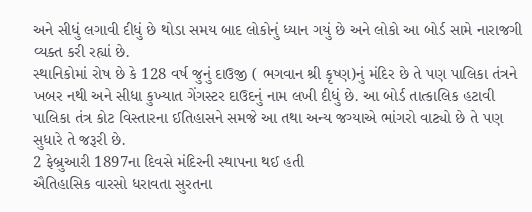અને સીધું લગાવી દીધું છે થોડા સમય બાદ લોકોનું ધ્યાન ગયું છે અને લોકો આ બોર્ડ સામે નારાજગી વ્યક્ત કરી રહ્યાં છે.
સ્થાનિકોમાં રોષ છે કે 128 વર્ષ જુનું દાઉજી ( ભગવાન શ્રી કૃષ્ણ)નું મંદિર છે તે પણ પાલિકા તંત્રને ખબર નથી અને સીધા કુખ્યાત ગેંગસ્ટર દાઉદનું નામ લખી દીધું છે. આ બોર્ડ તાત્કાલિક હટાવી પાલિકા તંત્ર કોટ વિસ્તારના ઈતિહાસને સમજે આ તથા અન્ય જગ્યાએ ભાંગરો વાટ્યો છે તે પણ સુધારે તે જરૂરી છે.
2 ફેબ્રુઆરી 1897ના દિવસે મંદિરની સ્થાપના થઈ હતી
ઐતિહાસિક વારસો ધરાવતા સુરતના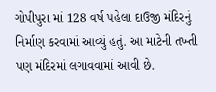ગોપીપુરા માં 128 વર્ષ પહેલા દાઉજી મંદિરનું નિર્માણ કરવામાં આવ્યું હતું. આ માટેની તખ્તી પણ મંદિરમાં લગાવવામાં આવી છે.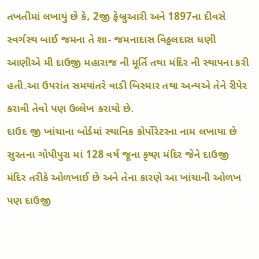તખતીમાં લખાયું છે કે, 2જી ફેબ્રુઆરી અને 1897ના દીવસે સ્વર્ગસ્થ બાઈ જમના તે શા- જમનાદાસ વિઠ્ઠલદાસ ધણી આણીએ મી દાઉજી મહારાજ ની મૂર્તિ તથા મંદિર ની સ્થાપના કરી હતી.આ ઉપરાંત સમયાંતરે વાડી બિસ્માર તથા અન્યએ તેને રીપેર કરાવી તેવો પણ ઉલ્લેખ કરાયો છે.
દાઉદ જી ખાંચાના બોર્ડમાં સ્થાનિક કોર્પોરેટરના નામ લખાયા છે
સુરતના ગોપીપુરા માં 128 વર્ષ જૂના કૃષ્ણ મંદિર જેને દાઉજી મંદિર તરીકે ઓળખાઈ છે અને તેના કારણે આ ખાંચાની ઓળખ પણ દાઉજી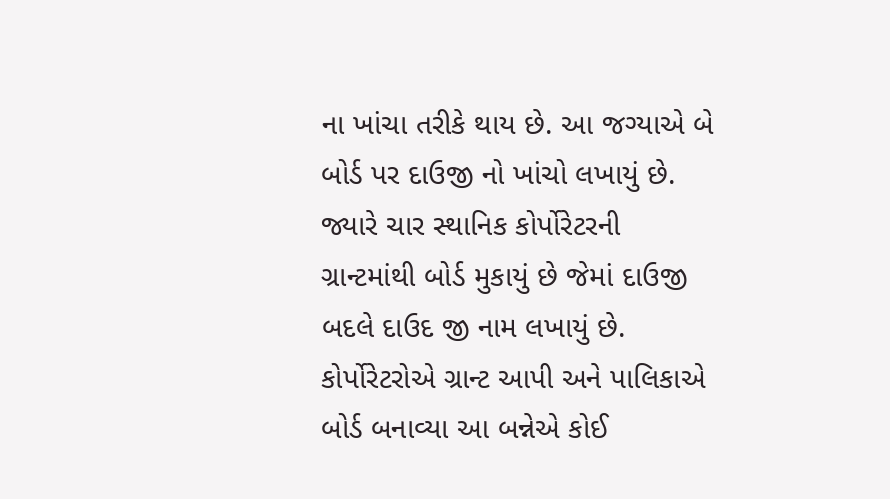ના ખાંચા તરીકે થાય છે. આ જગ્યાએ બે બોર્ડ પર દાઉજી નો ખાંચો લખાયું છે. જ્યારે ચાર સ્થાનિક કોર્પોરેટરની ગ્રાન્ટમાંથી બોર્ડ મુકાયું છે જેમાં દાઉજી બદલે દાઉદ જી નામ લખાયું છે. કોર્પોરેટરોએ ગ્રાન્ટ આપી અને પાલિકાએ બોર્ડ બનાવ્યા આ બન્નેએ કોઈ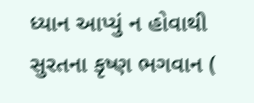ધ્યાન આપ્યું ન હોવાથી સુરતના કૃષ્ણ ભગવાન (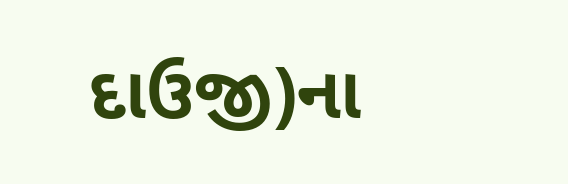દાઉજી)ના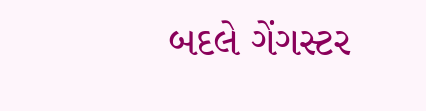બદલે ગેંગસ્ટર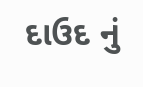દાઉદ નું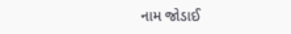નામ જોડાઈ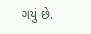ગયું છે.